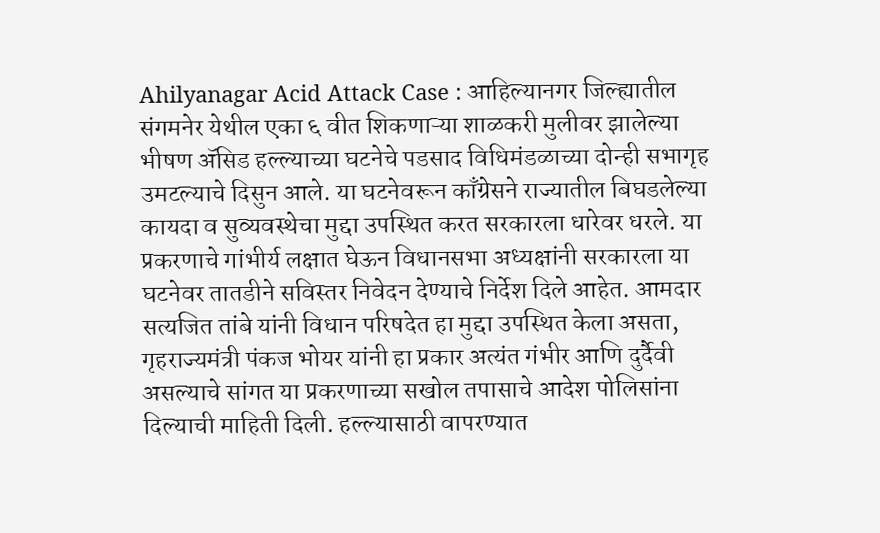Ahilyanagar Acid Attack Case : आहिल्यानगर जिल्ह्यातील संगमनेर येथील एका ६ वीत शिकणाऱ्या शाळकरी मुलीवर झालेल्या भीषण ॲसिड हल्ल्याच्या घटनेचे पडसाद विधिमंडळाच्या दोन्ही सभागृह उमटल्याचे दिसुन आले. या घटनेवरून काँग्रेसने राज्यातील बिघडलेल्या कायदा व सुव्यवस्थेचा मुद्दा उपस्थित करत सरकारला धारेवर धरले. या प्रकरणाचे गांभीर्य लक्षात घेऊन विधानसभा अध्यक्षांनी सरकारला या घटनेवर तातडीने सविस्तर निवेदन देण्याचे निर्देश दिले आहेत. आमदार सत्यजित तांबे यांनी विधान परिषदेत हा मुद्दा उपस्थित केला असता, गृहराज्यमंत्री पंकज भोयर यांनी हा प्रकार अत्यंत गंभीर आणि दुर्दैवी असल्याचे सांगत या प्रकरणाच्या सखोल तपासाचे आदेश पोलिसांना दिल्याची माहिती दिली. हल्ल्यासाठी वापरण्यात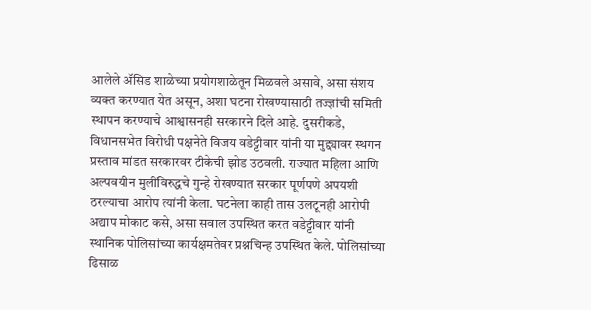आलेले ॲसिड शाळेच्या प्रयोगशाळेतून मिळवले असावे, असा संशय व्यक्त करण्यात येत असून, अशा घटना रोखण्यासाठी तज्ज्ञांची समिती स्थापन करण्याचे आश्वासनही सरकारने दिले आहे. दुसरीकडे, विधानसभेत विरोधी पक्षनेते विजय वडेट्टीवार यांनी या मुद्द्यावर स्थगन प्रस्ताव मांडत सरकारवर टीकेची झोड उठवली. राज्यात महिला आणि अल्पवयीन मुलींविरुद्धचे गुन्हे रोखण्यात सरकार पूर्णपणे अपयशी ठरल्याचा आरोप त्यांनी केला. घटनेला काही तास उलटूनही आरोपी अद्याप मोकाट कसे, असा सवाल उपस्थित करत वडेट्टीवार यांनी स्थानिक पोलिसांच्या कार्यक्षमतेवर प्रश्नचिन्ह उपस्थित केले. पोलिसांच्या ढिसाळ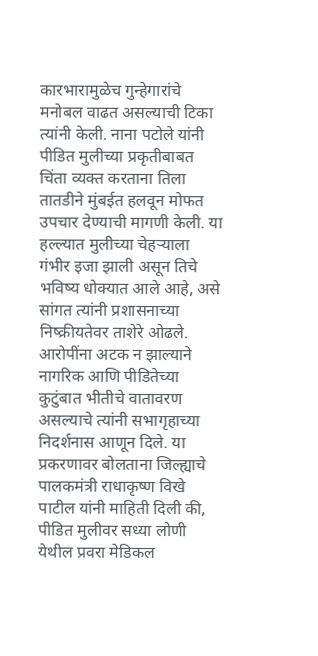कारभारामुळेच गुन्हेगारांचे मनोबल वाढत असल्याची टिका त्यांनी केली. नाना पटोले यांनी पीडित मुलीच्या प्रकृतीबाबत चिंता व्यक्त करताना तिला तातडीने मुंबईत हलवून मोफत उपचार देण्याची मागणी केली. या हल्ल्यात मुलीच्या चेहऱ्याला गंभीर इजा झाली असून तिचे भविष्य धोक्यात आले आहे, असे सांगत त्यांनी प्रशासनाच्या निष्क्रीयतेवर ताशेरे ओढले. आरोपींना अटक न झाल्याने नागरिक आणि पीडितेच्या कुटुंबात भीतीचे वातावरण असल्याचे त्यांनी सभागृहाच्या निदर्शनास आणून दिले. या प्रकरणावर बोलताना जिल्ह्याचे पालकमंत्री राधाकृष्ण विखे पाटील यांनी माहिती दिली की, पीडित मुलीवर सध्या लोणी येथील प्रवरा मेडिकल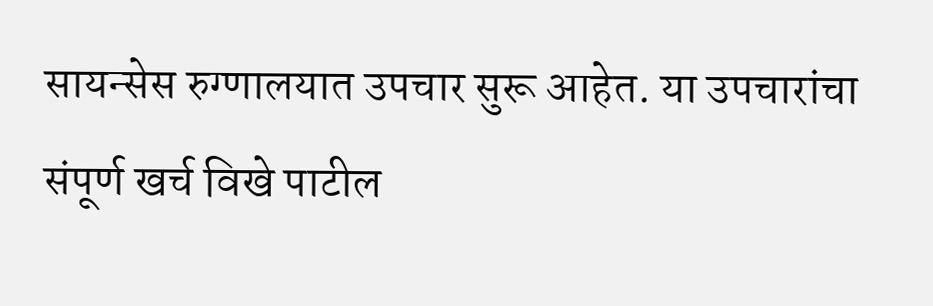सायन्सेस रुग्णालयात उपचार सुरू आहेत. या उपचारांचा संपूर्ण खर्च विखे पाटील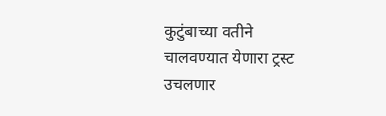कुटुंबाच्या वतीने चालवण्यात येणारा ट्रस्ट उचलणार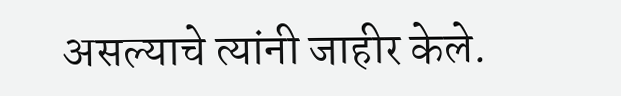असल्याचे त्यांनी जाहीर केले.